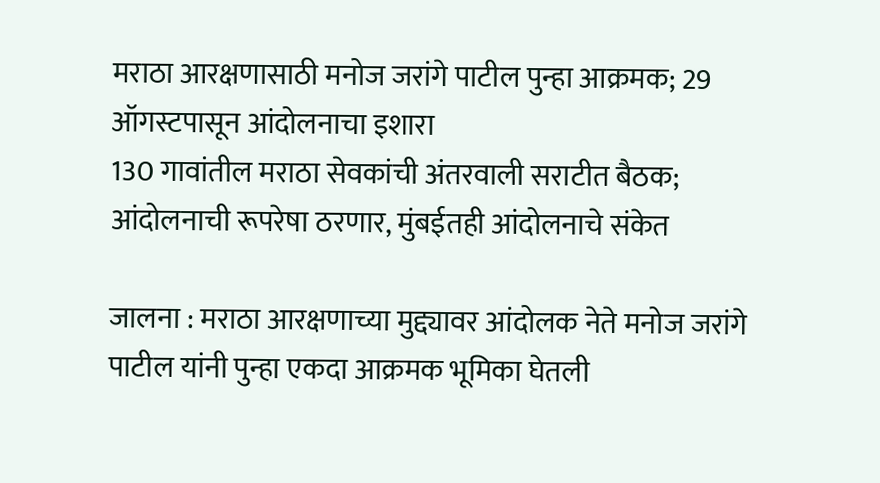मराठा आरक्षणासाठी मनोज जरांगे पाटील पुन्हा आक्रमक; 29 ऑगस्टपासून आंदोलनाचा इशारा
130 गावांतील मराठा सेवकांची अंतरवाली सराटीत बैठक; आंदोलनाची रूपरेषा ठरणार, मुंबईतही आंदोलनाचे संकेत

जालना : मराठा आरक्षणाच्या मुद्द्यावर आंदोलक नेते मनोज जरांगे पाटील यांनी पुन्हा एकदा आक्रमक भूमिका घेतली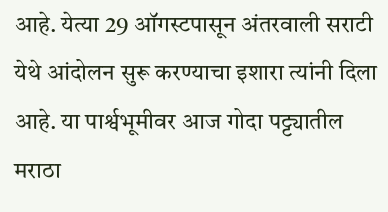आहे. येत्या 29 ऑगस्टपासून अंतरवाली सराटी येथे आंदोलन सुरू करण्याचा इशारा त्यांनी दिला आहे. या पार्श्वभूमीवर आज गोदा पट्ट्यातील मराठा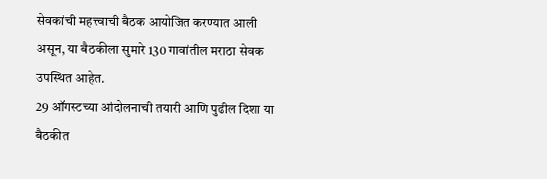सेवकांची महत्त्वाची बैठक आयोजित करण्यात आली असून, या बैठकीला सुमारे 130 गावांतील मराठा सेवक उपस्थित आहेत.
29 ऑगस्टच्या आंदोलनाची तयारी आणि पुढील दिशा या बैठकीत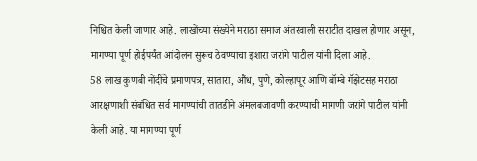निश्चित केली जाणार आहे. लाखोंच्या संख्येने मराठा समाज अंतरवाली सराटीत दाखल होणार असून, मागण्या पूर्ण होईपर्यंत आंदोलन सुरूच ठेवण्याचा इशारा जरांगे पाटील यांनी दिला आहे.
58 लाख कुणबी नोंदींचे प्रमाणपत्र, सातारा, औंध, पुणे, कोल्हापूर आणि बॉम्बे गॅझेटसह मराठा आरक्षणाशी संबंधित सर्व मागण्यांची तातडीने अंमलबजावणी करण्याची मागणी जरांगे पाटील यांनी केली आहे. या मागण्या पूर्ण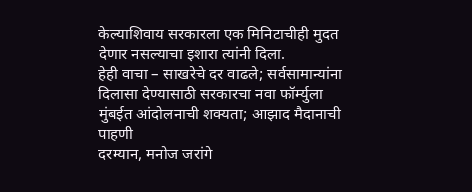केल्याशिवाय सरकारला एक मिनिटाचीही मुदत देणार नसल्याचा इशारा त्यांनी दिला.
हेही वाचा – साखरेचे दर वाढले; सर्वसामान्यांना दिलासा देण्यासाठी सरकारचा नवा फॉर्म्युला
मुंबईत आंदोलनाची शक्यता; आझाद मैदानाची पाहणी
दरम्यान, मनोज जरांगे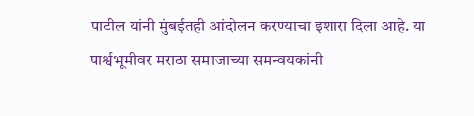पाटील यांनी मुंबईतही आंदोलन करण्याचा इशारा दिला आहे. या पार्श्वभूमीवर मराठा समाजाच्या समन्वयकांनी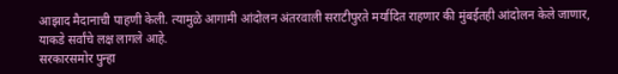आझाद मैदानाची पाहणी केली. त्यामुळे आगामी आंदोलन अंतरवाली सराटीपुरते मर्यादित राहणार की मुंबईतही आंदोलन केले जाणार, याकडे सर्वांचे लक्ष लागले आहे.
सरकारसमोर पुन्हा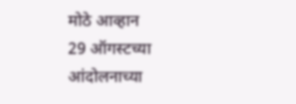मोठे आव्हान
29 ऑगस्टच्या आंदोलनाच्या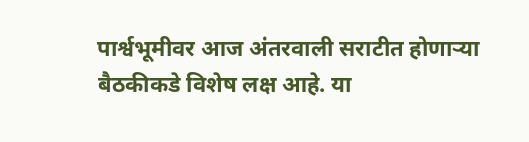पार्श्वभूमीवर आज अंतरवाली सराटीत होणाऱ्या बैठकीकडे विशेष लक्ष आहे. या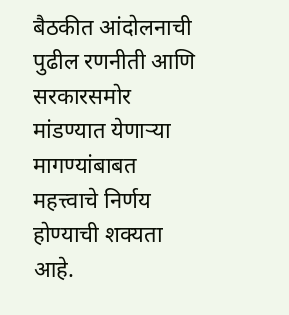बैठकीत आंदोलनाची पुढील रणनीती आणि सरकारसमोर मांडण्यात येणाऱ्या मागण्यांबाबत महत्त्वाचे निर्णय होण्याची शक्यता आहे.